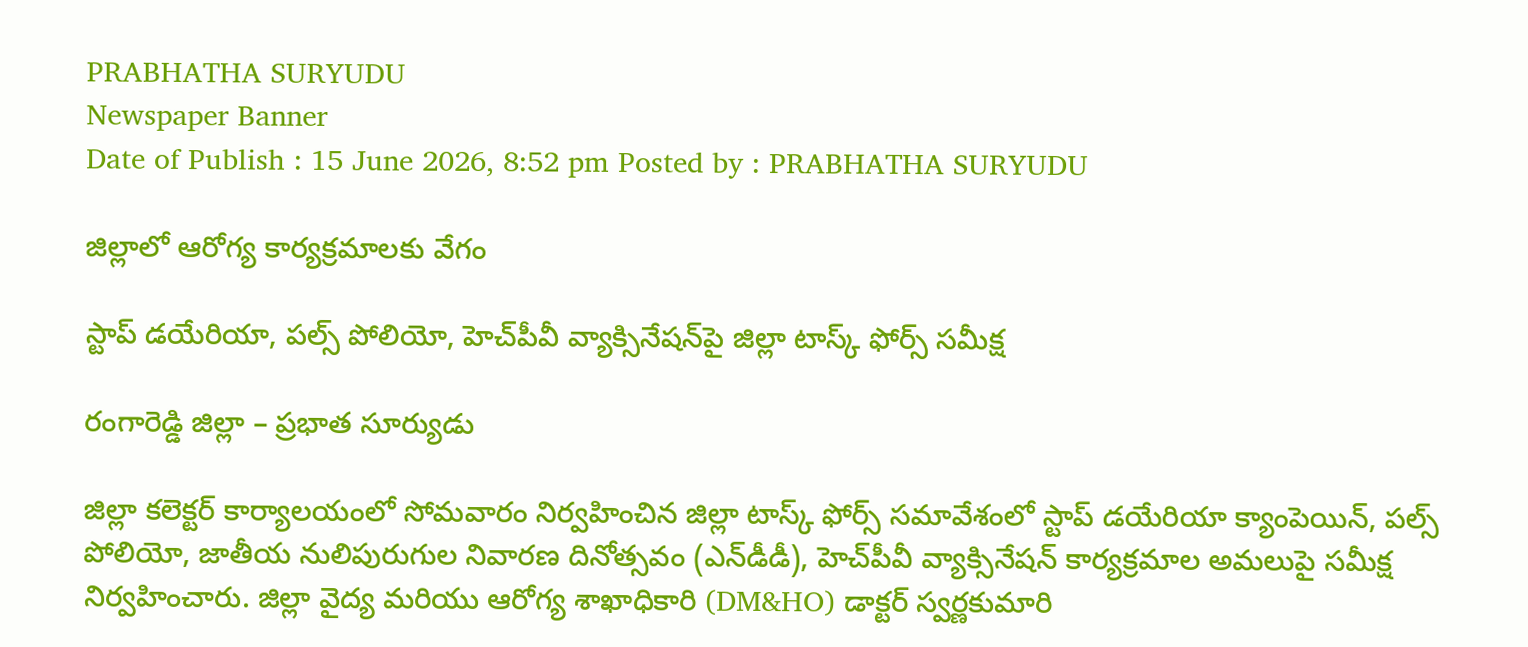PRABHATHA SURYUDU
Newspaper Banner
Date of Publish : 15 June 2026, 8:52 pm Posted by : PRABHATHA SURYUDU

జిల్లాలో ఆరోగ్య కార్యక్రమాలకు వేగం

స్టాప్ డయేరియా, పల్స్ పోలియో, హెచ్‌పీవీ వ్యాక్సినేషన్‌పై జిల్లా టాస్క్ ఫోర్స్ సమీక్ష

రంగారెడ్డి జిల్లా – ప్రభాత సూర్యుడు

జిల్లా కలెక్టర్ కార్యాలయంలో సోమవారం నిర్వహించిన జిల్లా టాస్క్ ఫోర్స్ సమావేశంలో స్టాప్ డయేరియా క్యాంపెయిన్, పల్స్ పోలియో, జాతీయ నులిపురుగుల నివారణ దినోత్సవం (ఎన్‌డీడీ), హెచ్‌పీవీ వ్యాక్సినేషన్ కార్యక్రమాల అమలుపై సమీక్ష నిర్వహించారు. జిల్లా వైద్య మరియు ఆరోగ్య శాఖాధికారి (DM&HO) డాక్టర్ స్వర్ణకుమారి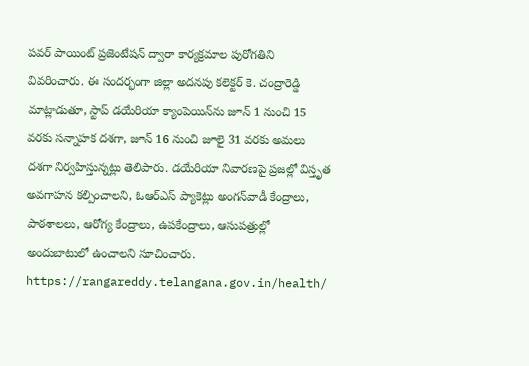పవర్ పాయింట్ ప్రజెంటేషన్ ద్వారా కార్యక్రమాల పురోగతిని వివరించారు. ఈ సందర్భంగా జిల్లా అదనపు కలెక్టర్ కె. చంద్రారెడ్డి మాట్లాడుతూ, స్టాప్ డయేరియా క్యాంపెయిన్‌ను జూన్ 1 నుంచి 15 వరకు సన్నాహక దశగా, జూన్ 16 నుంచి జూలై 31 వరకు అమలు దశగా నిర్వహిస్తున్నట్లు తెలిపారు. డయేరియా నివారణపై ప్రజల్లో విస్తృత అవగాహన కల్పించాలని, ఓఆర్‌ఎస్ ప్యాకెట్లు అంగన్‌వాడీ కేంద్రాలు, పాఠశాలలు, ఆరోగ్య కేంద్రాలు, ఉపకేంద్రాలు, ఆసుపత్రుల్లో అందుబాటులో ఉంచాలని సూచించారు. https://rangareddy.telangana.gov.in/health/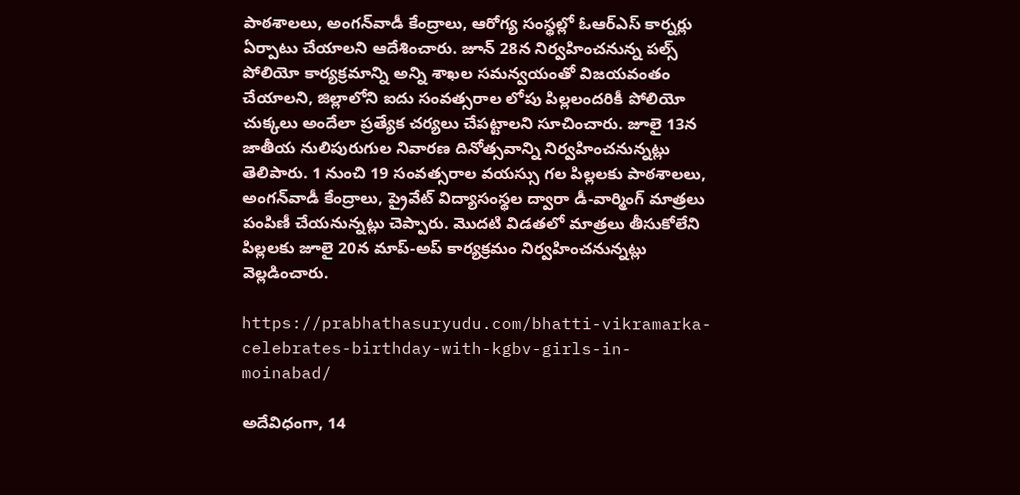పాఠశాలలు, అంగన్‌వాడీ కేంద్రాలు, ఆరోగ్య సంస్థల్లో ఓఆర్‌ఎస్ కార్నర్లు ఏర్పాటు చేయాలని ఆదేశించారు. జూన్ 28న నిర్వహించనున్న పల్స్ పోలియో కార్యక్రమాన్ని అన్ని శాఖల సమన్వయంతో విజయవంతం చేయాలని, జిల్లాలోని ఐదు సంవత్సరాల లోపు పిల్లలందరికీ పోలియో చుక్కలు అందేలా ప్రత్యేక చర్యలు చేపట్టాలని సూచించారు. జూలై 13న జాతీయ నులిపురుగుల నివారణ దినోత్సవాన్ని నిర్వహించనున్నట్లు తెలిపారు. 1 నుంచి 19 సంవత్సరాల వయస్సు గల పిల్లలకు పాఠశాలలు, అంగన్‌వాడీ కేంద్రాలు, ప్రైవేట్ విద్యాసంస్థల ద్వారా డీ-వార్మింగ్ మాత్రలు పంపిణీ చేయనున్నట్లు చెప్పారు. మొదటి విడతలో మాత్రలు తీసుకోలేని పిల్లలకు జూలై 20న మాప్-అప్ కార్యక్రమం నిర్వహించనున్నట్లు వెల్లడించారు.

https://prabhathasuryudu.com/bhatti-vikramarka-celebrates-birthday-with-kgbv-girls-in-moinabad/

అదేవిధంగా, 14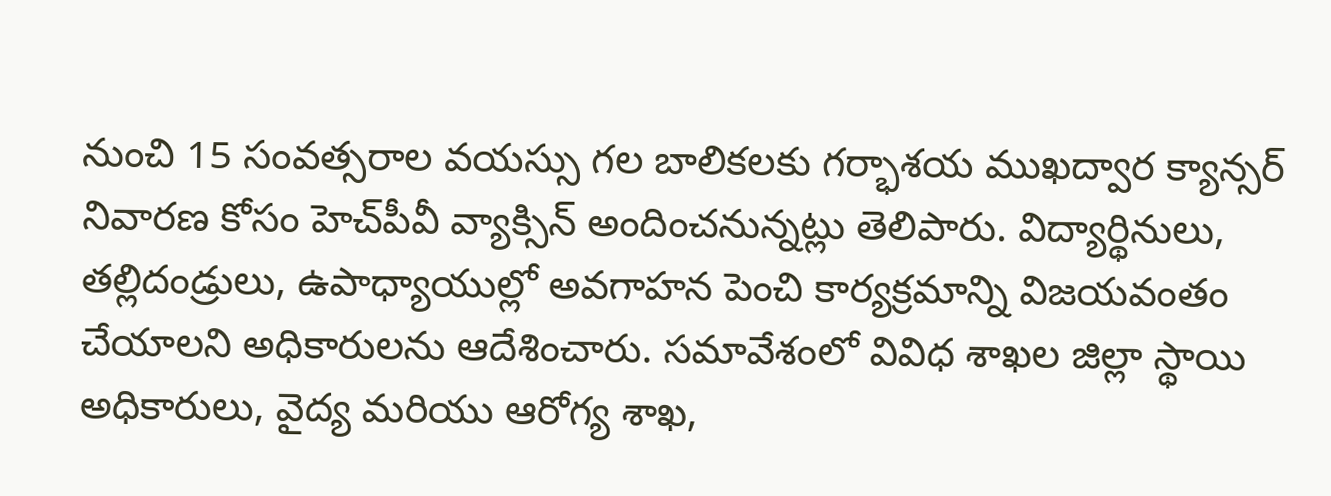నుంచి 15 సంవత్సరాల వయస్సు గల బాలికలకు గర్భాశయ ముఖద్వార క్యాన్సర్ నివారణ కోసం హెచ్‌పీవీ వ్యాక్సిన్ అందించనున్నట్లు తెలిపారు. విద్యార్థినులు, తల్లిదండ్రులు, ఉపాధ్యాయుల్లో అవగాహన పెంచి కార్యక్రమాన్ని విజయవంతం చేయాలని అధికారులను ఆదేశించారు. సమావేశంలో వివిధ శాఖల జిల్లా స్థాయి అధికారులు, వైద్య మరియు ఆరోగ్య శాఖ,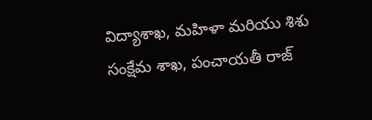విద్యాశాఖ, మహిళా మరియు శిశు సంక్షేమ శాఖ, పంచాయతీ రాజ్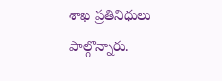శాఖ ప్రతినిధులు పాల్గొన్నారు.